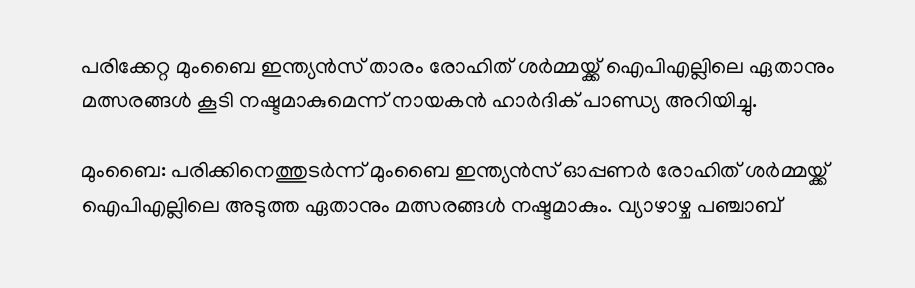പരിക്കേറ്റ മുംബൈ ഇന്ത്യൻസ് താരം രോഹിത് ശർമ്മയ്ക്ക് ഐപിഎല്ലിലെ ഏതാനും മത്സരങ്ങൾ കൂടി നഷ്ടമാകുമെന്ന് നായകൻ ഹാർദിക് പാണ്ഡ്യ അറിയിച്ചു.

മുംബൈ: പരിക്കിനെത്തുടര്‍ന്ന് മുംബൈ ഇന്ത്യന്‍സ് ഓപ്പണര്‍ രോഹിത് ശര്‍മ്മയ്ക്ക് ഐപിഎല്ലിലെ അടുത്ത ഏതാനും മത്സരങ്ങള്‍ നഷ്ടമാകും. വ്യാഴാഴ്ച പഞ്ചാബ്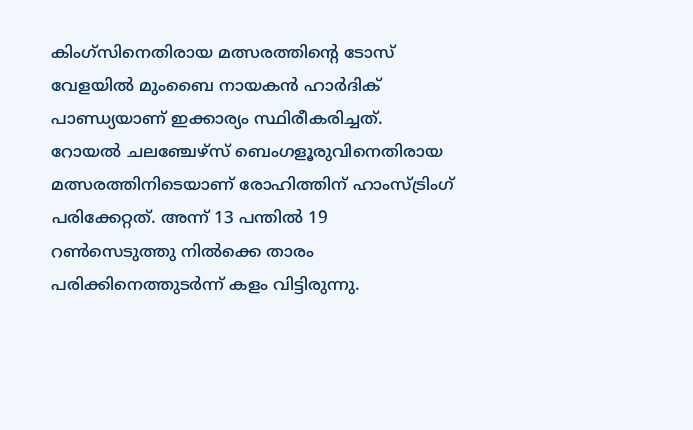കിംഗ്സിനെതിരായ മത്സരത്തിന്റെ ടോസ് വേളയില്‍ മുംബൈ നായകന്‍ ഹാര്‍ദിക് പാണ്ഡ്യയാണ് ഇക്കാര്യം സ്ഥിരീകരിച്ചത്. റോയല്‍ ചലഞ്ചേഴ്‌സ് ബെംഗളൂരുവിനെതിരായ മത്സരത്തിനിടെയാണ് രോഹിത്തിന് ഹാംസ്ട്രിംഗ് പരിക്കേറ്റത്. അന്ന് 13 പന്തില്‍ 19 റണ്‍സെടുത്തു നില്‍ക്കെ താരം പരിക്കിനെത്തുടര്‍ന്ന് കളം വിട്ടിരുന്നു.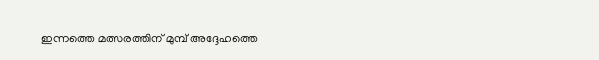ഇന്നത്തെ മത്സരത്തിന് മുമ്പ് അദ്ദേഹത്തെ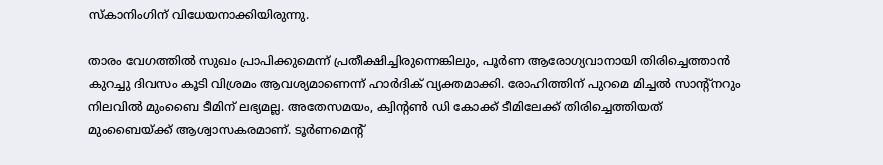സ്‌കാനിംഗിന് വിധേയനാക്കിയിരുന്നു.

താരം വേഗത്തില്‍ സുഖം പ്രാപിക്കുമെന്ന് പ്രതീക്ഷിച്ചിരുന്നെങ്കിലും, പൂര്‍ണ ആരോഗ്യവാനായി തിരിച്ചെത്താന്‍ കുറച്ചു ദിവസം കൂടി വിശ്രമം ആവശ്യമാണെന്ന് ഹാര്‍ദിക് വ്യക്തമാക്കി. രോഹിത്തിന് പുറമെ മിച്ചല്‍ സാന്റ്‌നറും നിലവില്‍ മുംബൈ ടീമിന് ലഭ്യമല്ല. അതേസമയം, ക്വിന്റണ്‍ ഡി കോക്ക് ടീമിലേക്ക് തിരിച്ചെത്തിയത് മുംബൈയ്ക്ക് ആശ്വാസകരമാണ്. ടൂര്‍ണമെന്റ്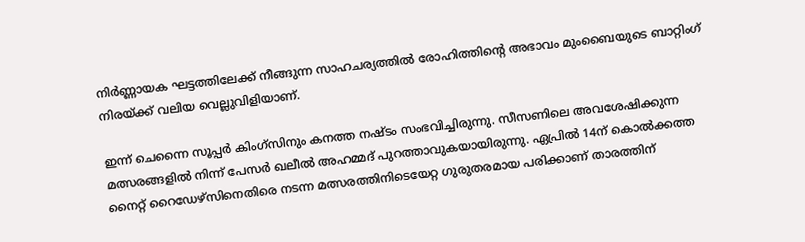നിര്‍ണ്ണായക ഘട്ടത്തിലേക്ക് നീങ്ങുന്ന സാഹചര്യത്തില്‍ രോഹിത്തിന്റെ അഭാവം മുംബൈയുടെ ബാറ്റിംഗ് നിരയ്ക്ക് വലിയ വെല്ലുവിളിയാണ്.

ഇന്ന് ചെന്നൈ സൂപ്പര്‍ കിംഗ്‌സിനും കനത്ത നഷ്ടം സംഭവിച്ചിരുന്നു. സീസണിലെ അവശേഷിക്കുന്ന മത്സരങ്ങളില്‍ നിന്ന് പേസര്‍ ഖലീല്‍ അഹമ്മദ് പുറത്താവുകയായിരുന്നു. ഏപ്രില്‍ 14ന് കൊല്‍ക്കത്ത നൈറ്റ് റൈഡേഴ്സിനെതിരെ നടന്ന മത്സരത്തിനിടെയേറ്റ ഗുരുതരമായ പരിക്കാണ് താരത്തിന്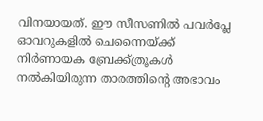വിനയായത്. ഈ സീസണില്‍ പവര്‍പ്ലേ ഓവറുകളില്‍ ചെന്നൈയ്ക്ക് നിര്‍ണായക ബ്രേക്ക്ത്രൂകള്‍ നല്‍കിയിരുന്ന താരത്തിന്റെ അഭാവം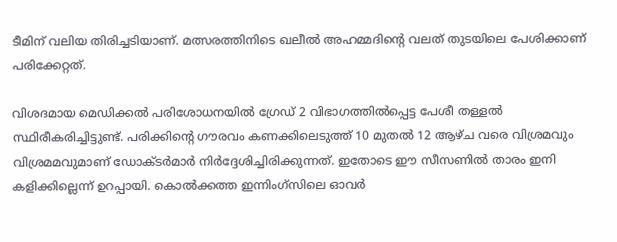ടീമിന് വലിയ തിരിച്ചടിയാണ്. മത്സരത്തിനിടെ ഖലീല്‍ അഹമ്മദിന്റെ വലത് തുടയിലെ പേശിക്കാണ് പരിക്കേറ്റത്.

വിശദമായ മെഡിക്കല്‍ പരിശോധനയില്‍ ഗ്രേഡ് 2 വിഭാഗത്തില്‍പ്പെട്ട പേശീ തള്ളല്‍ സ്ഥിരീകരിച്ചിട്ടുണ്ട്. പരിക്കിന്റെ ഗൗരവം കണക്കിലെടുത്ത് 10 മുതല്‍ 12 ആഴ്ച വരെ വിശ്രമവും വിശ്രമമവുമാണ് ഡോക്ടര്‍മാര്‍ നിര്‍ദ്ദേശിച്ചിരിക്കുന്നത്. ഇതോടെ ഈ സീസണില്‍ താരം ഇനി കളിക്കില്ലെന്ന് ഉറപ്പായി. കൊല്‍ക്കത്ത ഇന്നിംഗ്സിലെ ഓവര്‍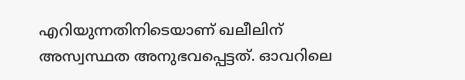എറിയുന്നതിനിടെയാണ് ഖലീലിന് അസ്വസ്ഥത അനുഭവപ്പെട്ടത്. ഓവറിലെ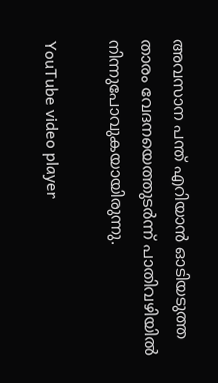അവസാന പന്ത് എറിയാന്‍ ഓടിയടുത്ത താരം വേദനയെത്തുടര്‍ന്ന് പാതിവഴിയില്‍ നിന്നുപോവുകയായിരുന്നു.

YouTube video player